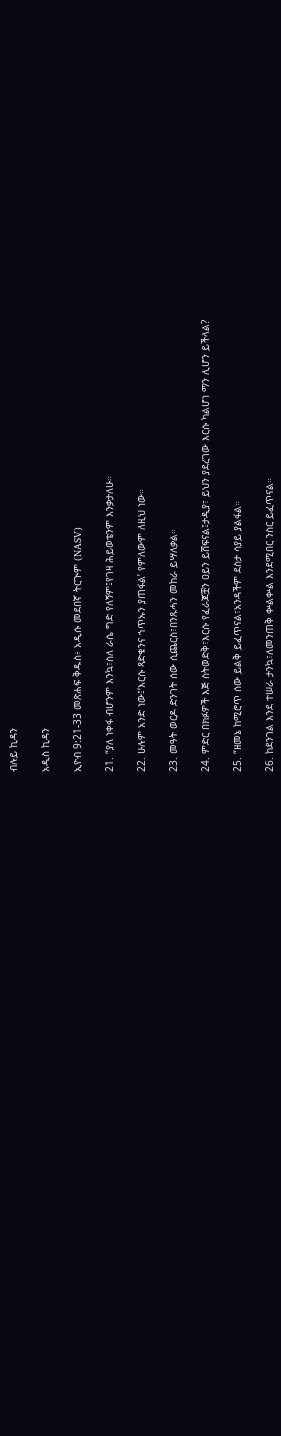ብሉይ ኪዳን

አዲስ ኪዳን

ኢዮብ 9:21-33 መጽሐፍ ቅዱስ፥ አዲሱ መደበኛ ትርጒም (NASV)

21. “ያለ ነቀፋ ብሆንም እንኳ፣ስለ ራሴ ግድ የለኝም፤የገዛ ሕይወቴንም እንቃታለሁ።

22. ሁሉም አንድ ነው፤‘እርሱ ጻድቁንና ኀጥኡን ያጠፋል’ የምለውም ለዚህ ነው።

23. መዓት ወርዶ ድንገት ሰው ሲጨርስ፣በንጹሓን መከራ ይሣለቃል።

24. ምድር በክፉዎች እጅ ስትወድቅ፣እርሱ የፈራጆቿን ዐይን ይሸፍናል፤ታዲያ፣ ይህን ያደረገው እርሱ ካልሆነ ማን ሊሆን ይችላል?

25. “ዘመኔ ከሚሮጥ ሰው ይልቅ ይፈጥናል፣አንዳችም ደስታ ሳያይ ያልፋል።

26. ከደንገል እንደ ተሠራ ታንኳ፣ለመንጠቅ ቍልቍል እንደሚበር ንስር ይፈጥናል።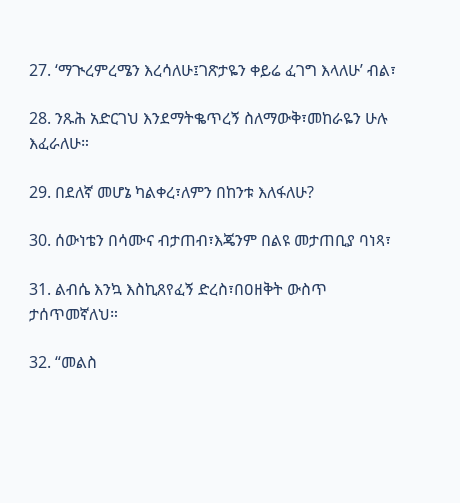27. ‘ማጒረምረሜን እረሳለሁ፤ገጽታዬን ቀይሬ ፈገግ እላለሁ’ ብል፣

28. ንጹሕ አድርገህ እንደማትቈጥረኝ ስለማውቅ፣መከራዬን ሁሉ እፈራለሁ።

29. በደለኛ መሆኔ ካልቀረ፣ለምን በከንቱ እለፋለሁ?

30. ሰውነቴን በሳሙና ብታጠብ፣እጄንም በልዩ መታጠቢያ ባነጻ፣

31. ልብሴ እንኳ እስኪጸየፈኝ ድረስ፣በዐዘቅት ውስጥ ታሰጥመኛለህ።

32. “መልስ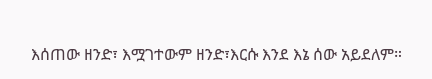እሰጠው ዘንድ፣ እሟገተውም ዘንድ፣እርሱ እንደ እኔ ሰው አይደለም።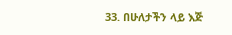33. በሁለታችን ላይ እጅ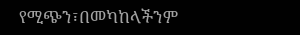የሚጭን፣በመካከላችንም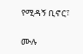የሚዳኝ ቢኖር፣

ሙሉ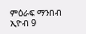ምዕራፍ ማንበብ ኢዮብ 9